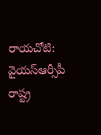రాయచోటి: వైయస్ఆర్సీపీ రాష్ట్ర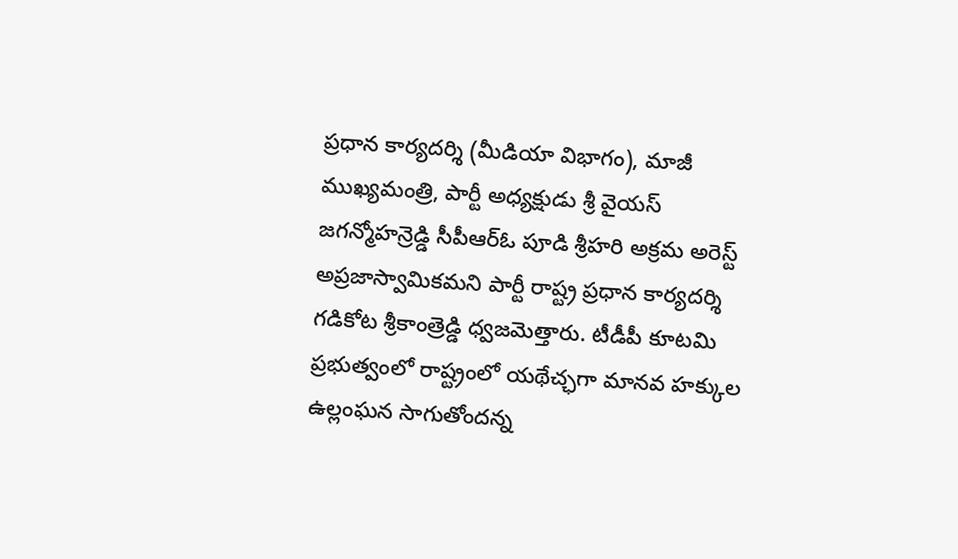ప్రధాన కార్యదర్శి (మీడియా విభాగం), మాజీ ముఖ్యమంత్రి, పార్టీ అధ్యక్షుడు శ్రీ వైయస్ జగన్మోహన్రెడ్డి సీపీఆర్ఓ పూడి శ్రీహరి అక్రమ అరెస్ట్ అప్రజాస్వామికమని పార్టీ రాష్ట్ర ప్రధాన కార్యదర్శి గడికోట శ్రీకాంత్రెడ్డి ధ్వజమెత్తారు. టీడీపీ కూటమి ప్రభుత్వంలో రాష్ట్రంలో యథేచ్ఛగా మానవ హక్కుల ఉల్లంఘన సాగుతోందన్న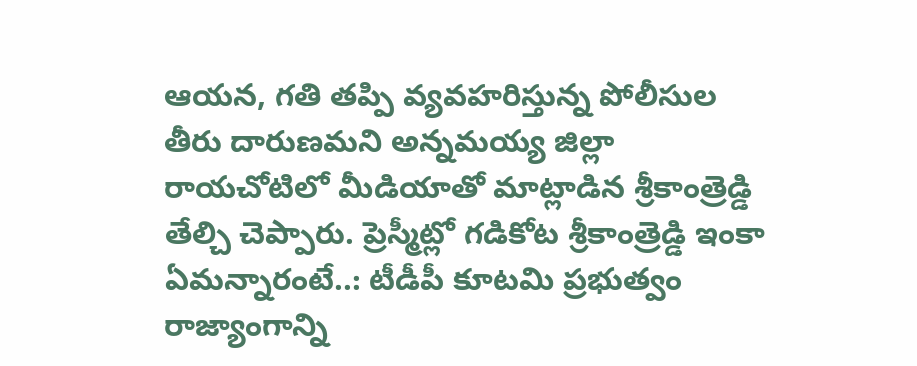ఆయన, గతి తప్పి వ్యవహరిస్తున్న పోలీసుల తీరు దారుణమని అన్నమయ్య జిల్లా రాయచోటిలో మీడియాతో మాట్లాడిన శ్రీకాంత్రెడ్డి తేల్చి చెప్పారు. ప్రెస్మీట్లో గడికోట శ్రీకాంత్రెడ్డి ఇంకా ఏమన్నారంటే..: టీడీపీ కూటమి ప్రభుత్వం రాజ్యాంగాన్ని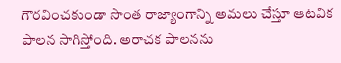గౌరవించకుండా సొంత రాజ్యాంగాన్ని అమలు చేస్తూ ఆటవిక పాలన సాగిస్తోంది. అరాచక పాలనను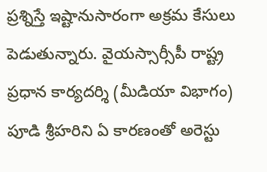ప్రశ్నిస్తే ఇష్టానుసారంగా అక్రమ కేసులు పెడుతున్నారు. వైయస్సార్సీపీ రాష్ట్ర ప్రధాన కార్యదర్శి (మీడియా విభాగం) పూడి శ్రీహరిని ఏ కారణంతో అరెస్టు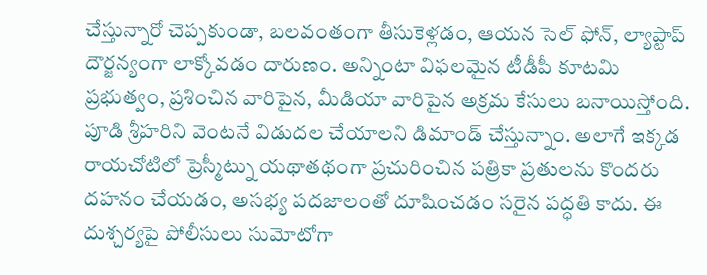చేస్తున్నారో చెప్పకుండా, బలవంతంగా తీసుకెళ్లడం, ఆయన సెల్ ఫోన్, ల్యాప్టాప్ దౌర్జన్యంగా లాక్కోవడం దారుణం. అన్నింటా విఫలమైన టీడీపీ కూటమి ప్రభుత్వం, ప్రశించిన వారిపైన, మీడియా వారిపైన అక్రమ కేసులు బనాయిస్తోంది. పూడి శ్రీహరిని వెంటనే విడుదల చేయాలని డిమాండ్ చేస్తున్నాం. అలాగే ఇక్కడ రాయచోటిలో ప్రెస్మీట్ను యథాతథంగా ప్రచురించిన పత్రికా ప్రతులను కొందరు దహనం చేయడం, అసభ్య పదజాలంతో దూషించడం సరైన పద్ధతి కాదు. ఈ దుశ్చర్యపై పోలీసులు సుమోటోగా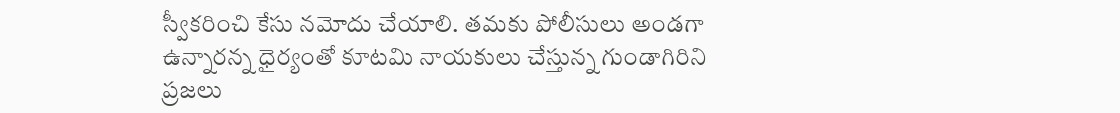స్వీకరించి కేసు నమోదు చేయాలి. తమకు పోలీసులు అండగా ఉన్నారన్న ధైర్యంతో కూటమి నాయకులు చేస్తున్న గుండాగిరిని ప్రజలు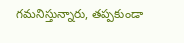గమనిస్తున్నారు, తప్పకుండా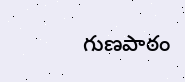గుణపాఠం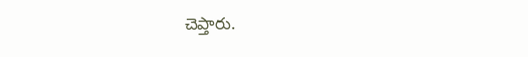చెప్తారు.